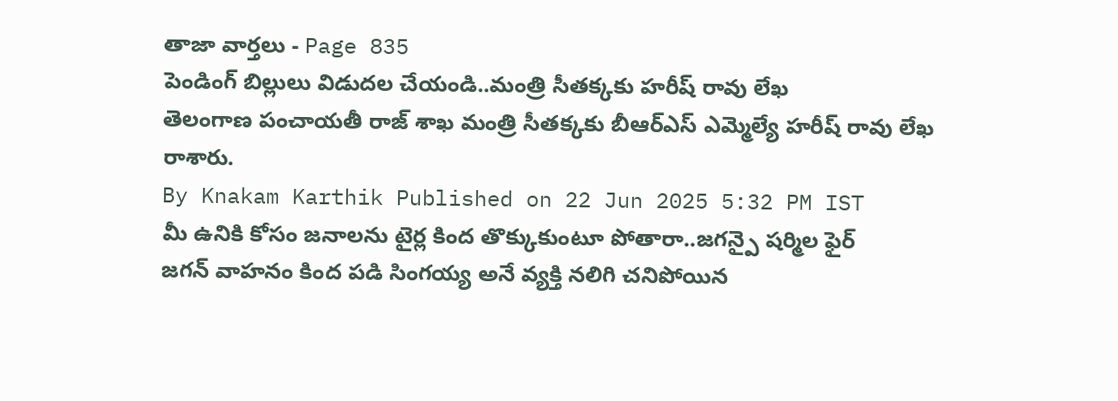తాజా వార్తలు - Page 835
పెండింగ్ బిల్లులు విడుదల చేయండి..మంత్రి సీతక్కకు హరీష్ రావు లేఖ
తెలంగాణ పంచాయతీ రాజ్ శాఖ మంత్రి సీతక్కకు బీఆర్ఎస్ ఎమ్మెల్యే హరీష్ రావు లేఖ రాశారు.
By Knakam Karthik Published on 22 Jun 2025 5:32 PM IST
మీ ఉనికి కోసం జనాలను టైర్ల కింద తొక్కుకుంటూ పోతారా..జగన్పై షర్మిల ఫైర్
జగన్ వాహనం కింద పడి సింగయ్య అనే వ్యక్తి నలిగి చనిపోయిన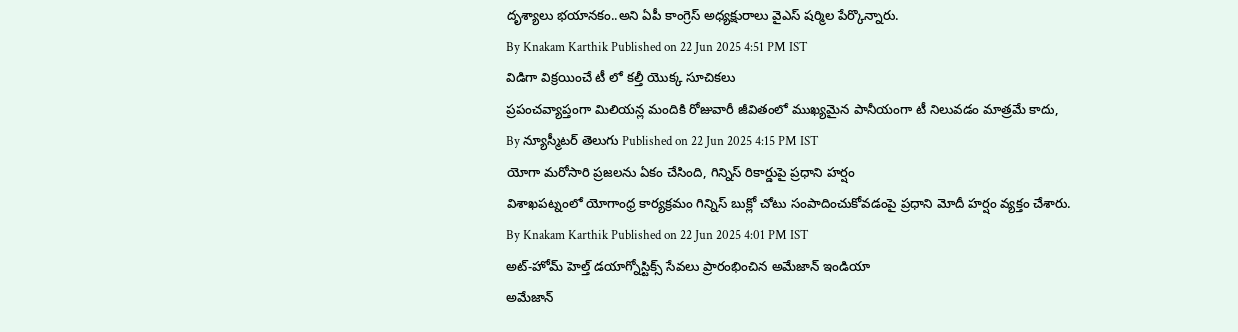దృశ్యాలు భయానకం..అని ఏపీ కాంగ్రెస్ అధ్యక్షురాలు వైఎస్ షర్మిల పేర్కొన్నారు.
By Knakam Karthik Published on 22 Jun 2025 4:51 PM IST
విడిగా విక్రయించే టీ లో కల్తీ యొక్క సూచికలు
ప్రపంచవ్యాప్తంగా మిలియన్ల మందికి రోజువారీ జీవితంలో ముఖ్యమైన పానీయంగా టీ నిలువడం మాత్రమే కాదు,
By న్యూస్మీటర్ తెలుగు Published on 22 Jun 2025 4:15 PM IST
యోగా మరోసారి ప్రజలను ఏకం చేసింది, గిన్నిస్ రికార్డుపై ప్రధాని హర్షం
విశాఖపట్నంలో యోగాంధ్ర కార్యక్రమం గిన్నిస్ బుక్లో చోటు సంపాదించుకోవడంపై ప్రధాని మోదీ హర్షం వ్యక్తం చేశారు.
By Knakam Karthik Published on 22 Jun 2025 4:01 PM IST
అట్-హోమ్ హెల్త్ డయాగ్నోస్టిక్స్ సేవలు ప్రారంభించిన అమేజాన్ ఇండియా
అమేజాన్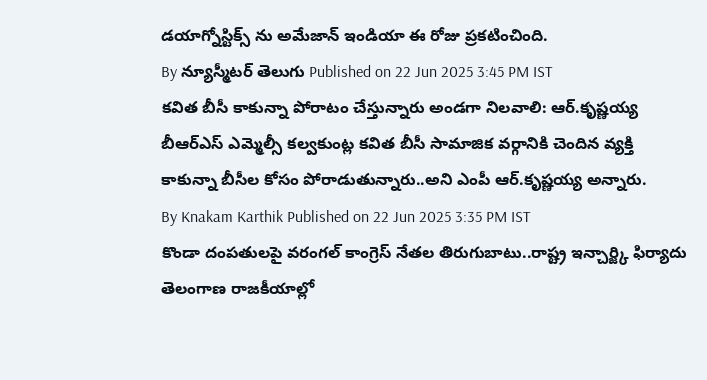డయాగ్నోస్టిక్స్ ను అమేజాన్ ఇండియా ఈ రోజు ప్రకటించింది.
By న్యూస్మీటర్ తెలుగు Published on 22 Jun 2025 3:45 PM IST
కవిత బీసీ కాకున్నా పోరాటం చేస్తున్నారు అండగా నిలవాలి: ఆర్.కృష్ణయ్య
బీఆర్ఎస్ ఎమ్మెల్సీ కల్వకుంట్ల కవిత బీసీ సామాజిక వర్గానికి చెందిన వ్యక్తి కాకున్నా బీసీల కోసం పోరాడుతున్నారు..అని ఎంపీ ఆర్.కృష్ణయ్య అన్నారు.
By Knakam Karthik Published on 22 Jun 2025 3:35 PM IST
కొండా దంపతులపై వరంగల్ కాంగ్రెస్ నేతల తిరుగుబాటు..రాష్ట్ర ఇన్చార్జ్కి ఫిర్యాదు
తెలంగాణ రాజకీయాల్లో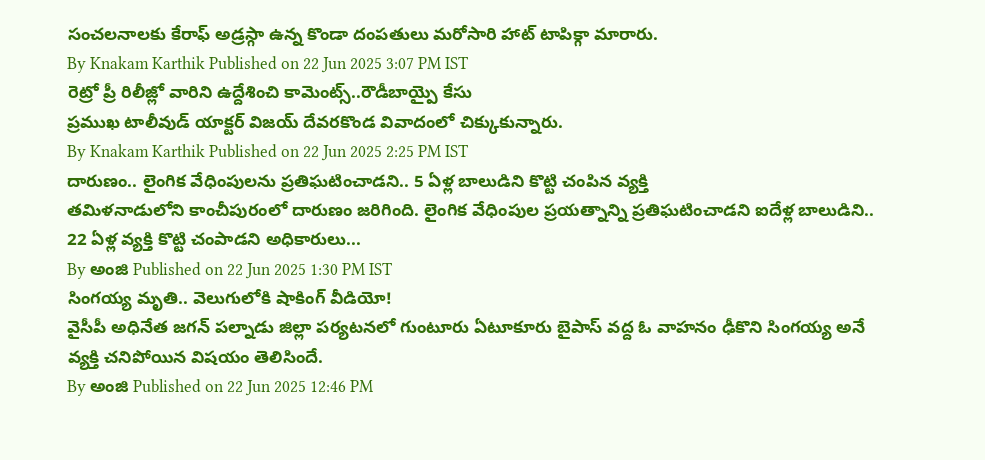సంచలనాలకు కేరాఫ్ అడ్రస్గా ఉన్న కొండా దంపతులు మరోసారి హాట్ టాపిక్గా మారారు.
By Knakam Karthik Published on 22 Jun 2025 3:07 PM IST
రెట్రో ప్రీ రిలీజ్లో వారిని ఉద్దేశించి కామెంట్స్..రౌడీబాయ్పై కేసు
ప్రముఖ టాలీవుడ్ యాక్టర్ విజయ్ దేవరకొండ వివాదంలో చిక్కుకున్నారు.
By Knakam Karthik Published on 22 Jun 2025 2:25 PM IST
దారుణం.. లైంగిక వేధింపులను ప్రతిఘటించాడని.. 5 ఏళ్ల బాలుడిని కొట్టి చంపిన వ్యక్తి
తమిళనాడులోని కాంచీపురంలో దారుణం జరిగింది. లైంగిక వేధింపుల ప్రయత్నాన్ని ప్రతిఘటించాడని ఐదేళ్ల బాలుడిని.. 22 ఏళ్ల వ్యక్తి కొట్టి చంపాడని అధికారులు...
By అంజి Published on 22 Jun 2025 1:30 PM IST
సింగయ్య మృతి.. వెలుగులోకి షాకింగ్ వీడియో!
వైసీపీ అధినేత జగన్ పల్నాడు జిల్లా పర్యటనలో గుంటూరు ఏటూకూరు బైపాస్ వద్ద ఓ వాహనం ఢీకొని సింగయ్య అనే వ్యక్తి చనిపోయిన విషయం తెలిసిందే.
By అంజి Published on 22 Jun 2025 12:46 PM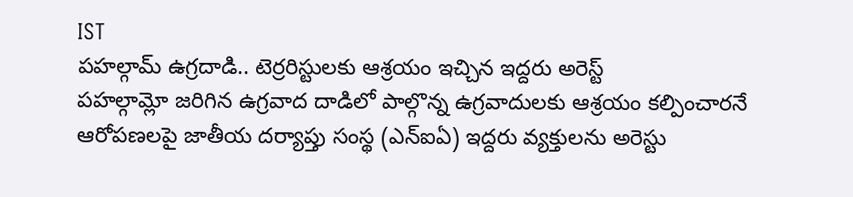IST
పహల్గామ్ ఉగ్రదాడి.. టెర్రరిస్టులకు ఆశ్రయం ఇచ్చిన ఇద్దరు అరెస్ట్
పహల్గామ్లో జరిగిన ఉగ్రవాద దాడిలో పాల్గొన్న ఉగ్రవాదులకు ఆశ్రయం కల్పించారనే ఆరోపణలపై జాతీయ దర్యాప్తు సంస్థ (ఎన్ఐఏ) ఇద్దరు వ్యక్తులను అరెస్టు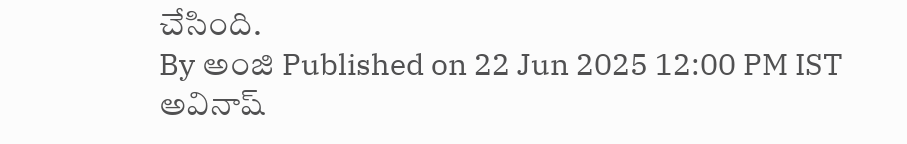చేసింది.
By అంజి Published on 22 Jun 2025 12:00 PM IST
అవినాష్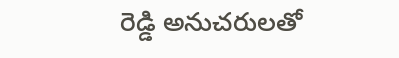రెడ్డి అనుచరులతో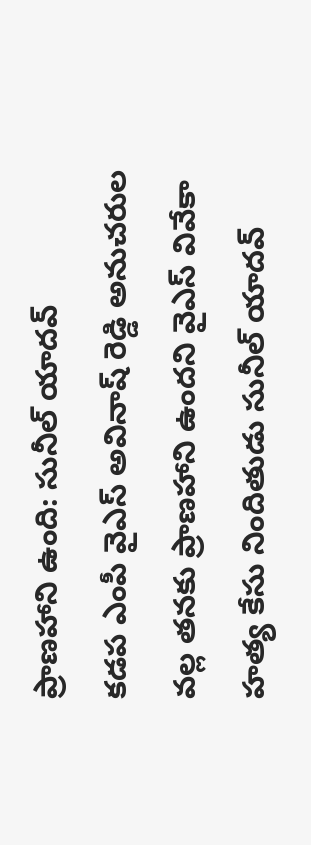ప్రాణహాని ఉంది: సునీల్ యాదవ్
కడప ఎంపీ వైఎస్ అవినాష్ రెడ్డి అనుచరుల వల్ల తనకు ప్రాణహాని ఉందని వైఎస్ వివేకా హత్య కేసు నిందితుడు సునీల్ యాదవ్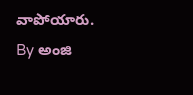వాపోయారు.
By అంజి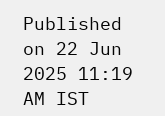Published on 22 Jun 2025 11:19 AM IST